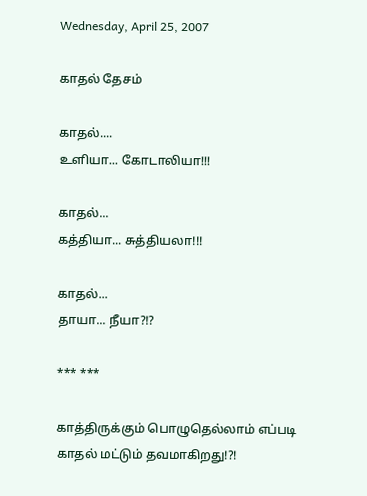Wednesday, April 25, 2007

காதல் தேசம்

காதல்....
உளியா... கோடாலியா!!!

காதல்...
கத்தியா... சுத்தியலா!!!

காதல்...
தாயா... நீயா?!?

*** ***

காத்திருக்கும் பொழுதெல்லாம் எப்படி
காதல் மட்டும் தவமாகிறது!?!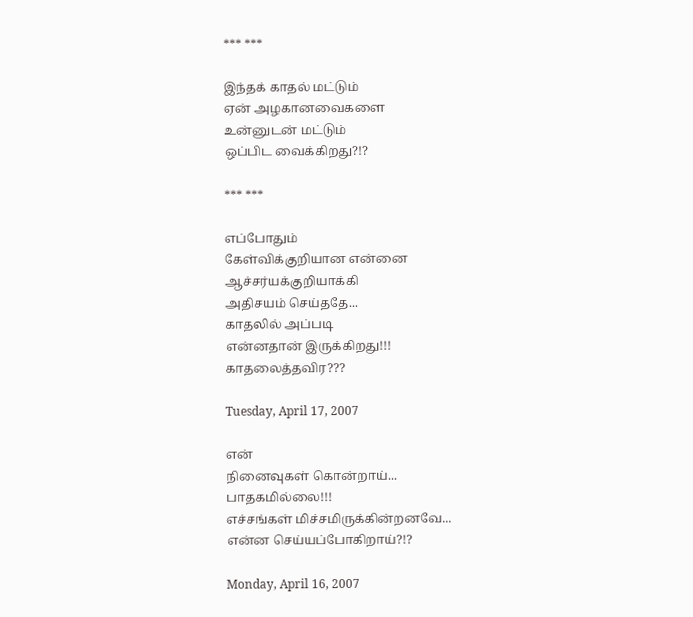*** ***

இந்தக் காதல் மட்டும்
ஏன் அழகானவைகளை
உன்னுடன் மட்டும்
ஒப்பிட வைக்கிறது?!?

*** ***

எப்போதும்
கேள்விக்குறியான என்னை
ஆச்சர்யக்குறியாக்கி
அதிசயம் செய்ததே...
காதலில் அப்படி
என்னதான் இருக்கிறது!!!
காதலைத்தவிர???

Tuesday, April 17, 2007

என்
நினைவுகள் கொன்றாய்...
பாதகமில்லை!!!
எச்சங்கள் மிச்சமிருக்கின்றனவே...
என்ன செய்யப்போகிறாய்?!?

Monday, April 16, 2007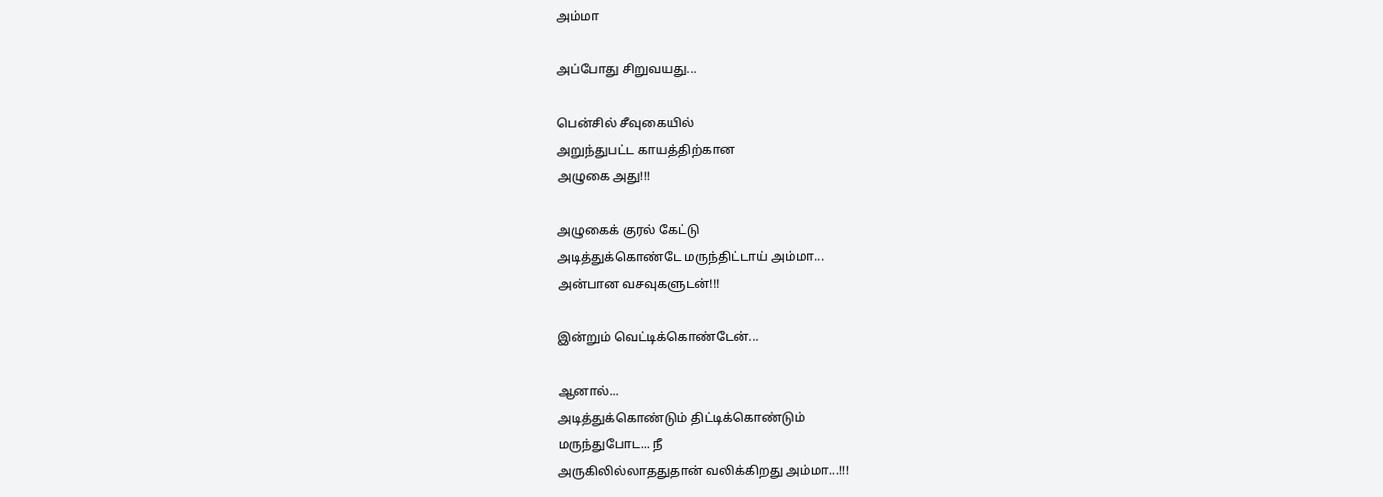அம்மா

அப்போது சிறுவயது...

பென்சில் சீவுகையில்
அறுந்துபட்ட காயத்திற்கான
அழுகை அது!!!

அழுகைக் குரல் கேட்டு
அடித்துக்கொண்டே மருந்திட்டாய் அம்மா...
அன்பான வசவுகளுடன்!!!

இன்றும் வெட்டிக்கொண்டேன்...

ஆனால்...
அடித்துக்கொண்டும் திட்டிக்கொண்டும்
மருந்துபோட... நீ
அருகிலில்லாததுதான் வலிக்கிறது அம்மா...!!!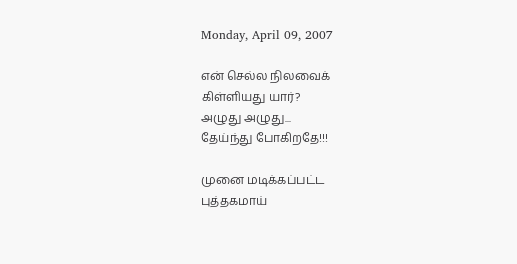Monday, April 09, 2007

என் செல்ல நிலவைக்
கிள்ளியது யார்?
அழுது அழுது...
தேய்ந்து போகிறதே!!!

முனை மடிக்கப்பட்ட
புத்தகமாய்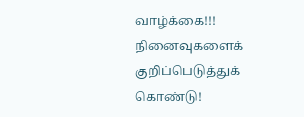வாழ்க்கை!!!
நினைவுகளைக்
குறிப்பெடுத்துக் கொண்டு!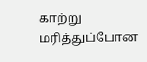காற்று மரித்துப்போன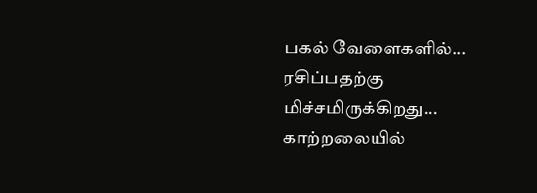பகல் வேளைகளில்...
ரசிப்பதற்கு மிச்சமிருக்கிறது...
காற்றலையில்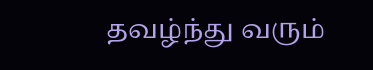தவழ்ந்து வரும்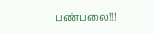பண்பலை!!!